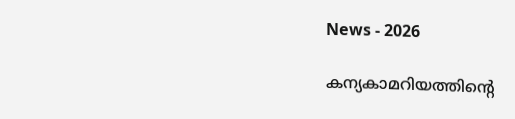News - 2026

കന്യകാമറിയത്തിന്റെ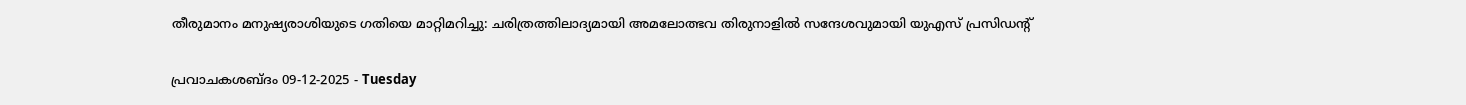തീരുമാനം മനുഷ്യരാശിയുടെ ഗതിയെ മാറ്റിമറിച്ചു: ചരിത്രത്തിലാദ്യമായി അമലോത്ഭവ തിരുനാളില്‍ സന്ദേശവുമായി യു‌എസ് പ്രസിഡന്‍റ്

പ്രവാചകശബ്ദം 09-12-2025 - Tuesday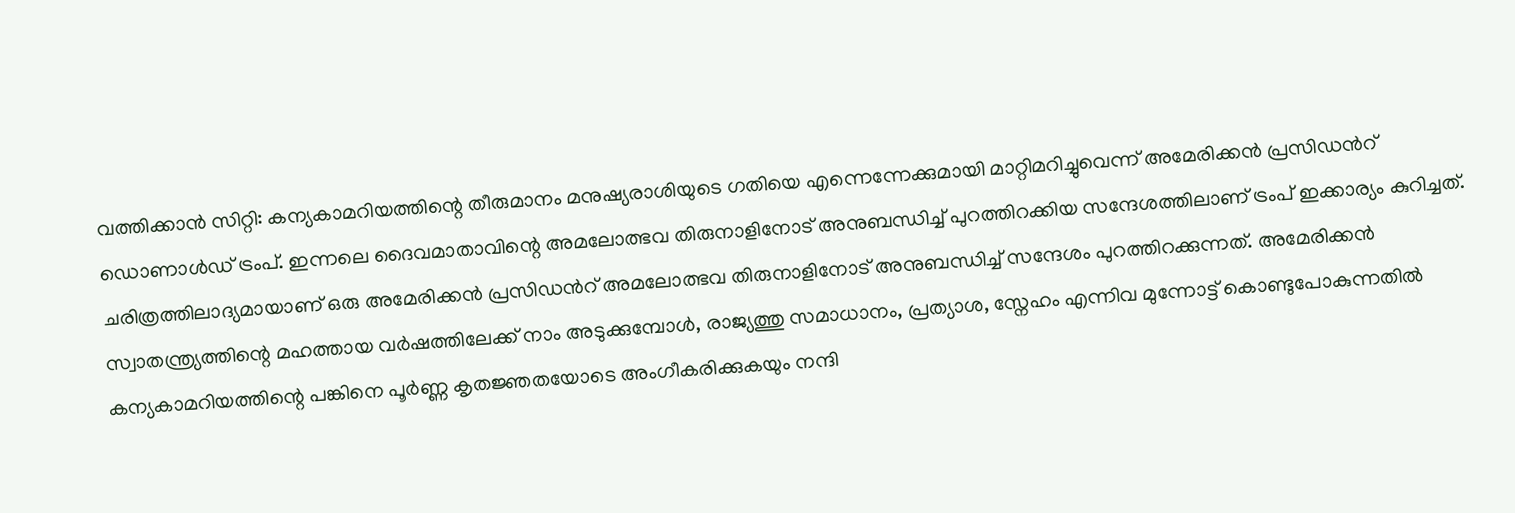വത്തിക്കാന്‍ സിറ്റി: കന്യകാമറിയത്തിന്റെ തീരുമാനം മനുഷ്യരാശിയുടെ ഗതിയെ എന്നെന്നേക്കുമായി മാറ്റിമറിച്ചുവെന്ന് അമേരിക്കന്‍ പ്രസിഡന്‍റ് ഡൊണാള്‍ഡ് ട്രംപ്. ഇന്നലെ ദൈവമാതാവിന്റെ അമലോത്ഭവ തിരുനാളിനോട് അനുബന്ധിച്ച് പുറത്തിറക്കിയ സന്ദേശത്തിലാണ് ട്രംപ് ഇക്കാര്യം കുറിച്ചത്. ചരിത്രത്തിലാദ്യമായാണ് ഒരു അമേരിക്കന്‍ പ്രസിഡന്‍റ് അമലോത്ഭവ തിരുനാളിനോട് അനുബന്ധിച്ച് സന്ദേശം പുറത്തിറക്കുന്നത്. അമേരിക്കൻ സ്വാതന്ത്ര്യത്തിന്റെ മഹത്തായ വർഷത്തിലേക്ക് നാം അടുക്കുമ്പോൾ, രാജ്യത്തു സമാധാനം, പ്രത്യാശ, സ്നേഹം എന്നിവ മുന്നോട്ട് കൊണ്ടുപോകുന്നതിൽ കന്യകാമറിയത്തിന്റെ പങ്കിനെ പൂർണ്ണ കൃതജ്ഞതയോടെ അംഗീകരിക്കുകയും നന്ദി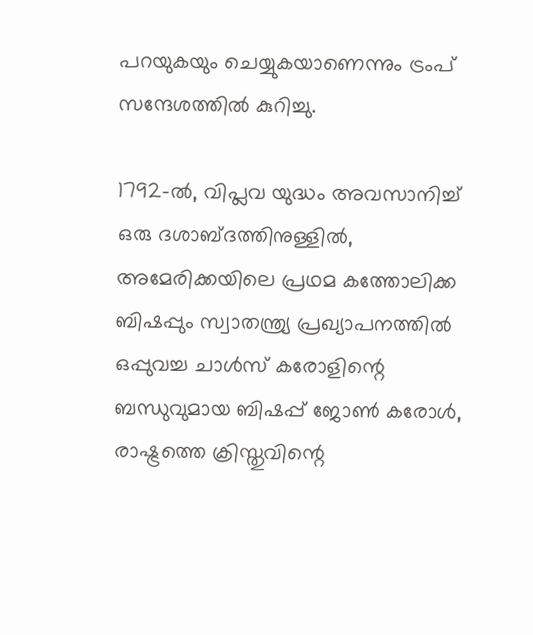പറയുകയും ചെയ്യുകയാണെന്നും ട്രംപ് സന്ദേശത്തില്‍ കുറിച്ചു.

1792-ൽ, വിപ്ലവ യുദ്ധം അവസാനിച്ച് ഒരു ദശാബ്ദത്തിനുള്ളിൽ, അമേരിക്കയിലെ പ്രഥമ കത്തോലിക്ക ബിഷപ്പും സ്വാതന്ത്ര്യ പ്രഖ്യാപനത്തിൽ ഒപ്പുവച്ച ചാൾസ് കരോളിന്റെ ബന്ധുവുമായ ബിഷപ്പ് ജോൺ കരോൾ, രാഷ്ട്രത്തെ ക്രിസ്തുവിന്റെ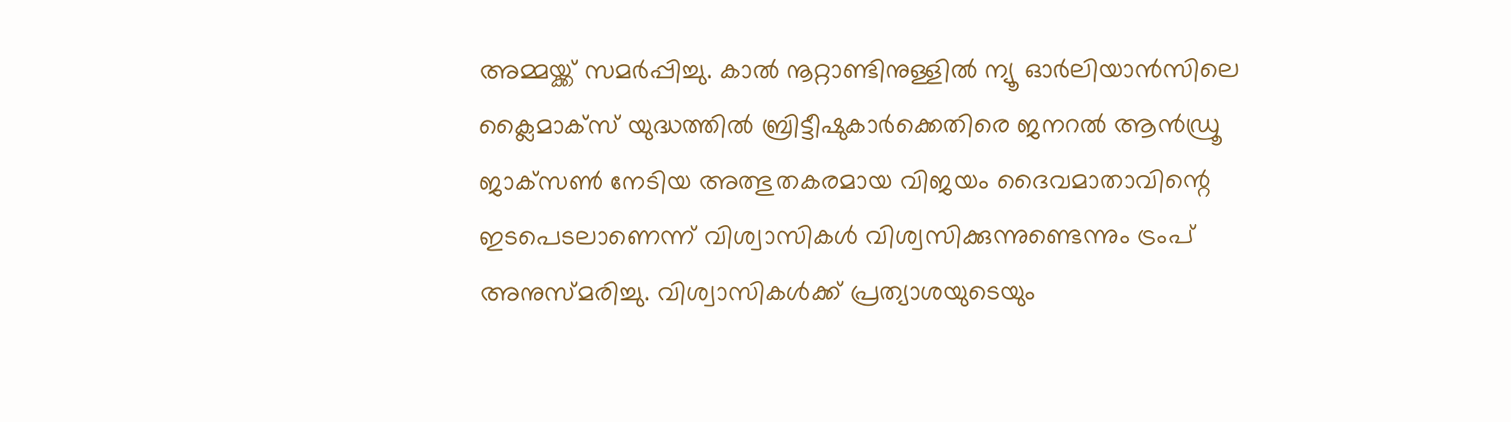അമ്മയ്ക്ക് സമർപ്പിച്ചു. കാൽ നൂറ്റാണ്ടിനുള്ളിൽ ന്യൂ ഓർലിയാൻസിലെ ക്ലൈമാക്സ് യുദ്ധത്തിൽ ബ്രിട്ടീഷുകാർക്കെതിരെ ജനറൽ ആൻഡ്രൂ ജാക്‌സൺ നേടിയ അത്ഭുതകരമായ വിജയം ദൈവമാതാവിന്റെ ഇടപെടലാണെന്ന് വിശ്വാസികള്‍ വിശ്വസിക്കുന്നുണ്ടെന്നും ട്രംപ് അനുസ്മരിച്ചു. വിശ്വാസികൾക്ക് പ്രത്യാശയുടെയും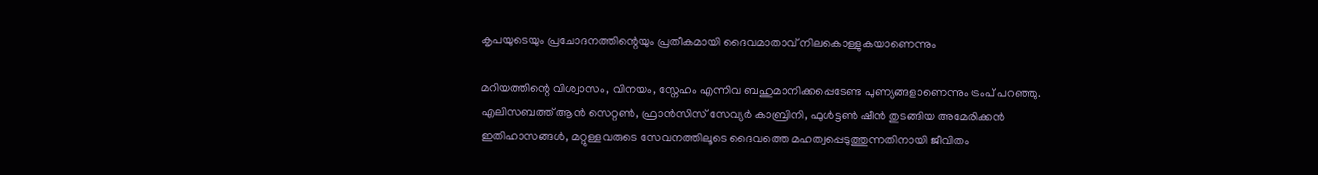കൃപയുടെയും പ്രചോദനത്തിന്റെയും പ്രതീകമായി ദൈവമാതാവ് നിലകൊള്ളുകയാണെന്നും

മറിയത്തിന്റെ വിശ്വാസം, വിനയം, സ്നേഹം എന്നിവ ബഹുമാനിക്കപ്പെടേണ്ട പുണ്യങ്ങളാണെന്നും ട്രംപ് പറഞ്ഞു. എലിസബത്ത് ആൻ സെറ്റൺ, ഫ്രാൻസിസ് സേവ്യർ കാബ്രിനി, ഫുൾട്ടൺ ഷീൻ തുടങ്ങിയ അമേരിക്കൻ ഇതിഹാസങ്ങൾ, മറ്റുള്ളവരുടെ സേവനത്തിലൂടെ ദൈവത്തെ മഹത്വപ്പെടുത്തുന്നതിനായി ജീവിതം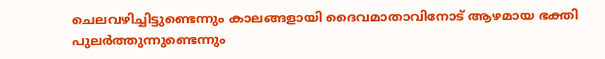ചെലവഴിച്ചിട്ടുണ്ടെന്നും കാലങ്ങളായി ദൈവമാതാവിനോട് ആഴമായ ഭക്തി പുലർത്തുന്നുണ്ടെന്നും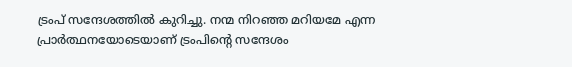ട്രംപ് സന്ദേശത്തില്‍ കുറിച്ചു. നന്മ നിറഞ്ഞ മറിയമേ എന്ന പ്രാര്‍ത്ഥനയോടെയാണ് ട്രംപിന്റെ സന്ദേശം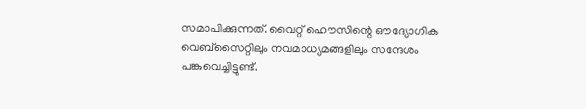സമാപിക്കുന്നത്. വൈറ്റ് ഹൌസിന്റെ ഔദ്യോഗിക വെബ്സൈറ്റിലും നവമാധ്യമങ്ങളിലും സന്ദേശം പങ്കുവെച്ചിട്ടുണ്ട്.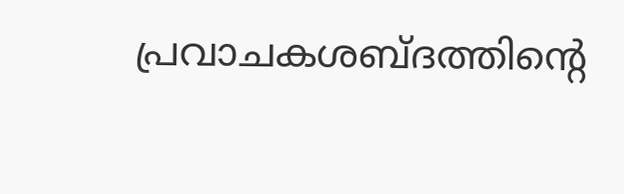പ്രവാചകശബ്‌ദത്തിന്റെ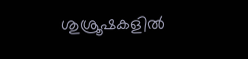ശുശ്രൂഷകളില്‍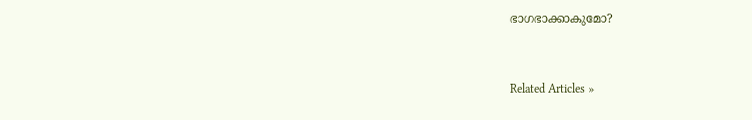ഭാഗഭാക്കാകുമോ?


Related Articles »